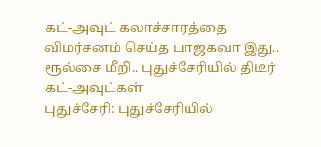கட்-அவுட் கலாச்சாரத்தை விமர்சனம் செய்த பாஜகவா இது.. ரூல்சை மீறி.. புதுச்சேரியில் திடீர் கட்-அவுட்கள்
புதுச்சேரி: புதுச்சேரியில்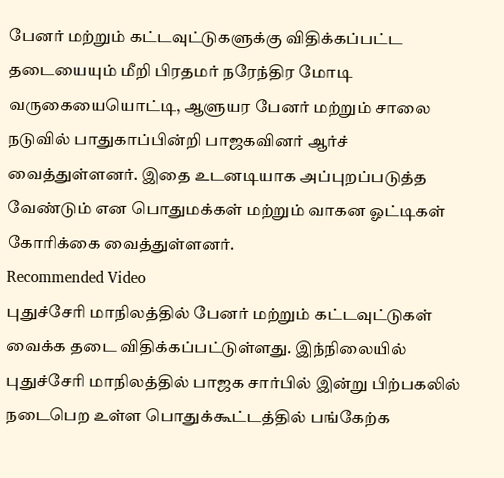பேனர் மற்றும் கட்டவுட்டுகளுக்கு விதிக்கப்பட்ட தடையையும் மீறி பிரதமர் நரேந்திர மோடி வருகையையொட்டி, ஆளுயர பேனர் மற்றும் சாலை நடுவில் பாதுகாப்பின்றி பாஜகவினர் ஆர்ச் வைத்துள்ளனர். இதை உடனடியாக அப்புறப்படுத்த வேண்டும் என பொதுமக்கள் மற்றும் வாகன ஓட்டிகள் கோரிக்கை வைத்துள்ளனர்.
Recommended Video
புதுச்சேரி மாநிலத்தில் பேனர் மற்றும் கட்டவுட்டுகள் வைக்க தடை விதிக்கப்பட்டுள்ளது. இந்நிலையில் புதுச்சேரி மாநிலத்தில் பாஜக சார்பில் இன்று பிற்பகலில் நடைபெற உள்ள பொதுக்கூட்டத்தில் பங்கேற்க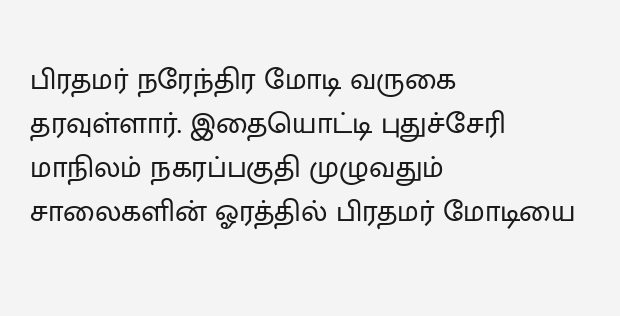பிரதமர் நரேந்திர மோடி வருகை தரவுள்ளார். இதையொட்டி புதுச்சேரி மாநிலம் நகரப்பகுதி முழுவதும் சாலைகளின் ஓரத்தில் பிரதமர் மோடியை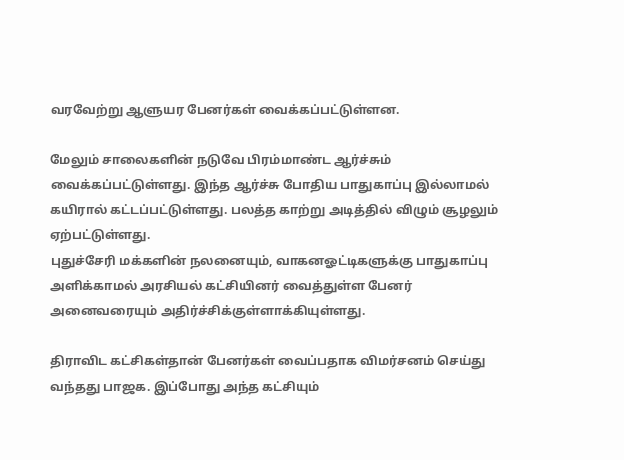வரவேற்று ஆளுயர பேனர்கள் வைக்கப்பட்டுள்ளன.

மேலும் சாலைகளின் நடுவே பிரம்மாண்ட ஆர்ச்சும் வைக்கப்பட்டுள்ளது. இந்த ஆர்ச்சு போதிய பாதுகாப்பு இல்லாமல் கயிரால் கட்டப்பட்டுள்ளது. பலத்த காற்று அடித்தில் விழும் சூழலும் ஏற்பட்டுள்ளது.
புதுச்சேரி மக்களின் நலனையும், வாகனஓட்டிகளுக்கு பாதுகாப்பு அளிக்காமல் அரசியல் கட்சியினர் வைத்துள்ள பேனர் அனைவரையும் அதிர்ச்சிக்குள்ளாக்கியுள்ளது.

திராவிட கட்சிகள்தான் பேனர்கள் வைப்பதாக விமர்சனம் செய்து வந்தது பாஜக. இப்போது அந்த கட்சியும்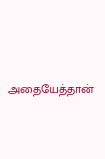அதையேத்தான்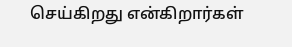செய்கிறது என்கிறார்கள்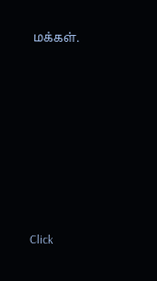மக்கள்.












Click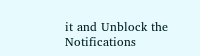it and Unblock the Notifications